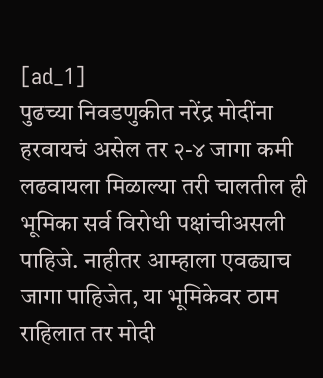[ad_1]
पुढच्या निवडणुकीत नरेंद्र मोदींना हरवायचं असेल तर २-४ जागा कमी लढवायला मिळाल्या तरी चालतील ही भूमिका सर्व विरोधी पक्षांचीअसली पाहिजे. नाहीतर आम्हाला एवढ्याच जागा पाहिजेत, या भूमिकेवर ठाम राहिलात तर मोदी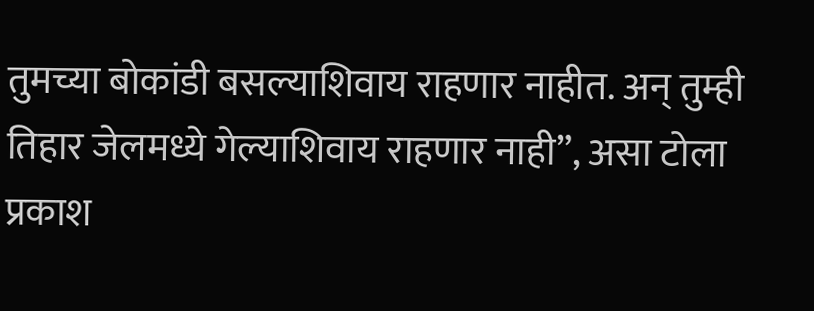तुमच्या बोकांडी बसल्याशिवाय राहणार नाहीत. अन् तुम्ही तिहार जेलमध्ये गेल्याशिवाय राहणार नाही”, असा टोला प्रकाश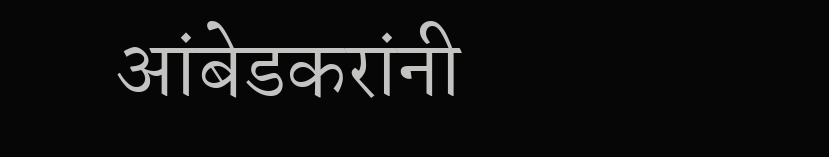आंबेडकरांनी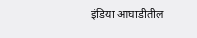इंडिया आघाडीतील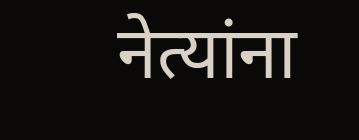नेत्यांना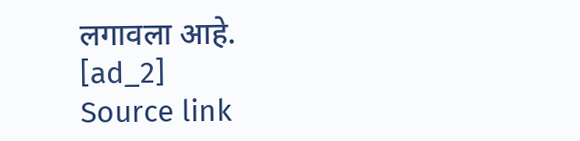लगावला आहे.
[ad_2]
Source link